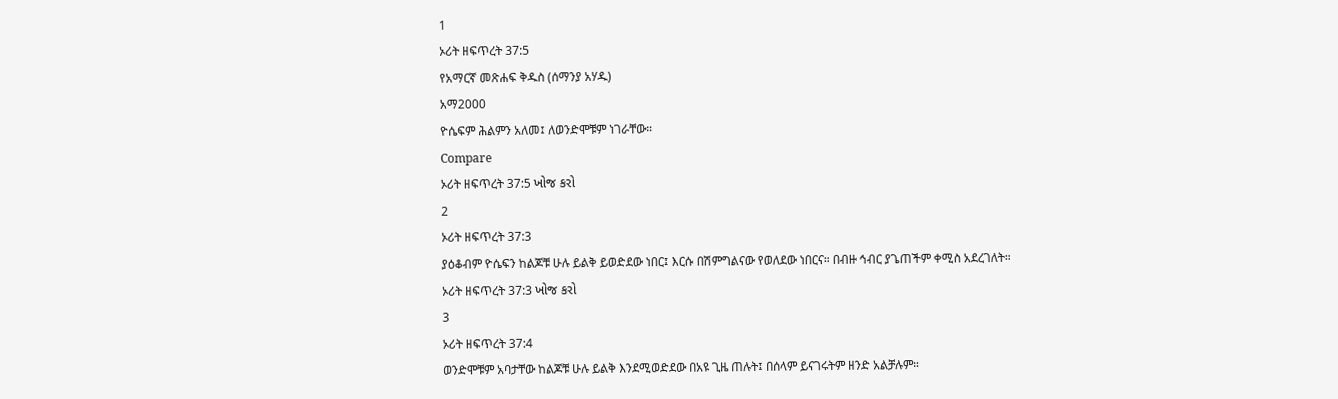1
ኦሪት ዘፍጥረት 37:5
የአማርኛ መጽሐፍ ቅዱስ (ሰማንያ አሃዱ)
አማ2000
ዮሴፍም ሕልምን አለመ፤ ለወንድሞቹም ነገራቸው።
Compare
ኦሪት ዘፍጥረት 37:5 ખોજ કરો
2
ኦሪት ዘፍጥረት 37:3
ያዕቆብም ዮሴፍን ከልጆቹ ሁሉ ይልቅ ይወድደው ነበር፤ እርሱ በሽምግልናው የወለደው ነበርና። በብዙ ኅብር ያጌጠችም ቀሚስ አደረገለት።
ኦሪት ዘፍጥረት 37:3 ખોજ કરો
3
ኦሪት ዘፍጥረት 37:4
ወንድሞቹም አባታቸው ከልጆቹ ሁሉ ይልቅ እንደሚወድደው በአዩ ጊዜ ጠሉት፤ በሰላም ይናገሩትም ዘንድ አልቻሉም።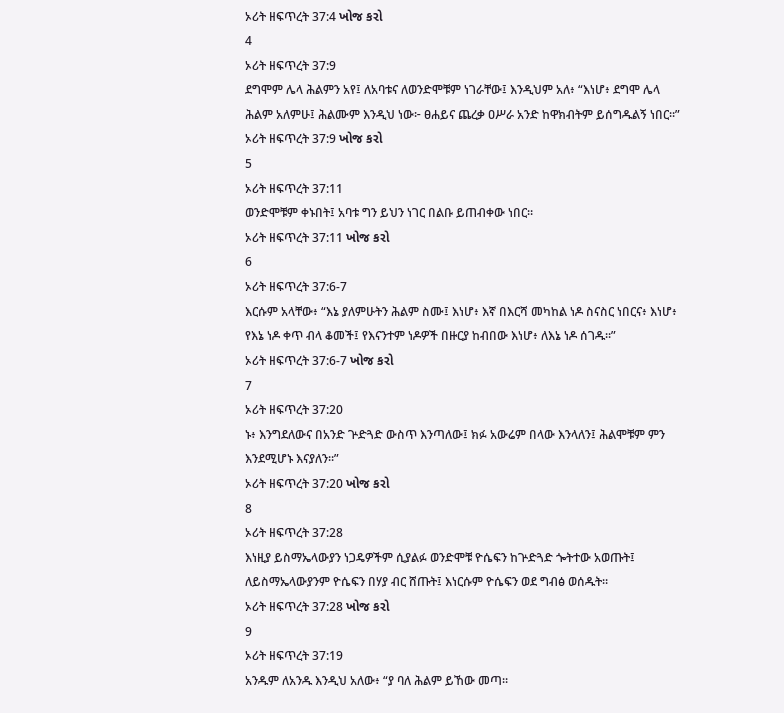ኦሪት ዘፍጥረት 37:4 ખોજ કરો
4
ኦሪት ዘፍጥረት 37:9
ደግሞም ሌላ ሕልምን አየ፤ ለአባቱና ለወንድሞቹም ነገራቸው፤ እንዲህም አለ፥ “እነሆ፥ ደግሞ ሌላ ሕልም አለምሁ፤ ሕልሙም እንዲህ ነው፦ ፀሐይና ጨረቃ ዐሥራ አንድ ከዋክብትም ይሰግዱልኝ ነበር።”
ኦሪት ዘፍጥረት 37:9 ખોજ કરો
5
ኦሪት ዘፍጥረት 37:11
ወንድሞቹም ቀኑበት፤ አባቱ ግን ይህን ነገር በልቡ ይጠብቀው ነበር።
ኦሪት ዘፍጥረት 37:11 ખોજ કરો
6
ኦሪት ዘፍጥረት 37:6-7
እርሱም አላቸው፥ “እኔ ያለምሁትን ሕልም ስሙ፤ እነሆ፥ እኛ በእርሻ መካከል ነዶ ስናስር ነበርና፥ እነሆ፥ የእኔ ነዶ ቀጥ ብላ ቆመች፤ የእናንተም ነዶዎች በዙርያ ከብበው እነሆ፥ ለእኔ ነዶ ሰገዱ።”
ኦሪት ዘፍጥረት 37:6-7 ખોજ કરો
7
ኦሪት ዘፍጥረት 37:20
ኑ፥ እንግደለውና በአንድ ጕድጓድ ውስጥ እንጣለው፤ ክፉ አውሬም በላው እንላለን፤ ሕልሞቹም ምን እንደሚሆኑ እናያለን።”
ኦሪት ዘፍጥረት 37:20 ખોજ કરો
8
ኦሪት ዘፍጥረት 37:28
እነዚያ ይስማኤላውያን ነጋዴዎችም ሲያልፉ ወንድሞቹ ዮሴፍን ከጕድጓድ ጐትተው አወጡት፤ ለይስማኤላውያንም ዮሴፍን በሃያ ብር ሸጡት፤ እነርሱም ዮሴፍን ወደ ግብፅ ወሰዱት።
ኦሪት ዘፍጥረት 37:28 ખોજ કરો
9
ኦሪት ዘፍጥረት 37:19
አንዱም ለአንዱ እንዲህ አለው፥ “ያ ባለ ሕልም ይኸው መጣ።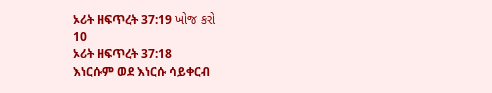ኦሪት ዘፍጥረት 37:19 ખોજ કરો
10
ኦሪት ዘፍጥረት 37:18
እነርሱም ወደ እነርሱ ሳይቀርብ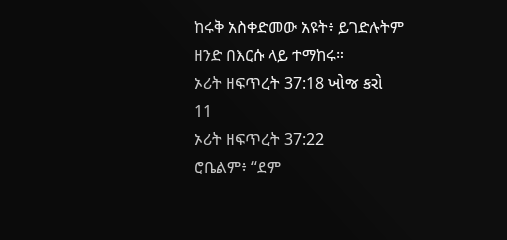ከሩቅ አስቀድመው አዩት፥ ይገድሉትም ዘንድ በእርሱ ላይ ተማከሩ።
ኦሪት ዘፍጥረት 37:18 ખોજ કરો
11
ኦሪት ዘፍጥረት 37:22
ሮቤልም፥ “ደም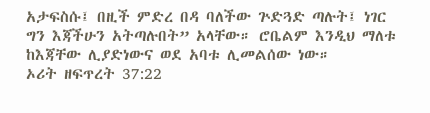አታፍስሱ፤ በዚች ምድረ በዳ ባለችው ጕድጓድ ጣሉት፤ ነገር ግን እጃችሁን አትጣሉበት” አላቸው። ሮቤልም እንዲህ ማለቱ ከእጃቸው ሊያድነውና ወደ አባቱ ሊመልሰው ነው።
ኦሪት ዘፍጥረት 37:22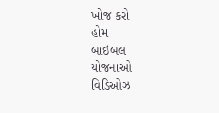ખોજ કરો
હોમ
બાઇબલ
યોજનાઓ
વિડિઓઝ